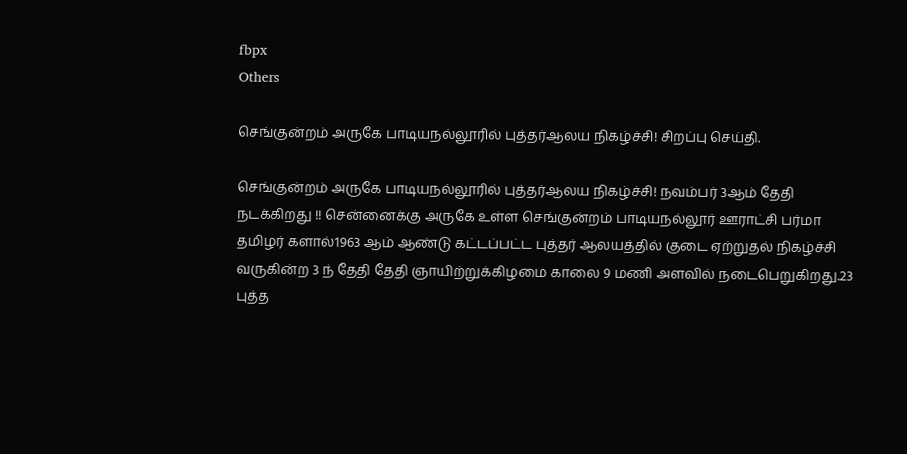fbpx
Others

செங்குன்றம் அருகே பாடியநல்லூரில் புத்தர்ஆலய நிகழ்ச்சி! சிறப்பு செய்தி.

செங்குன்றம் அருகே பாடியநல்லூரில் புத்தர்ஆலய நிகழ்ச்சி! நவம்பர் 3ஆம் தேதி நடக்கிறது !! சென்னைக்கு அருகே உள்ள செங்குன்றம் பாடியநல்லூர் ஊராட்சி பர்மா தமிழர் களால்1963 ஆம் ஆண்டு கட்டப்பட்ட புத்தர் ஆலயத்தில் குடை ஏற்றுதல் நிகழ்ச்சி வருகின்ற 3 ந் தேதி தேதி ஞாயிற்றுக்கிழமை காலை 9 மணி அளவில் நடைபெறுகிறது.23 புத்த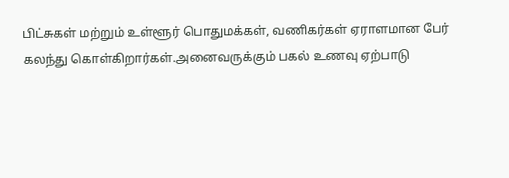பிட்சுகள் மற்றும் உள்ளூர் பொதுமக்கள், வணிகர்கள் ஏராளமான பேர் கலந்து கொள்கிறார்கள்.அனைவருக்கும் பகல் உணவு ஏற்பாடு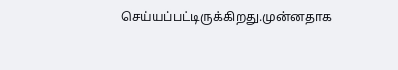செய்யப்பட்டிருக்கிறது.முன்னதாக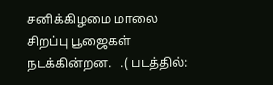சனிக்கிழமை மாலை சிறப்பு பூஜைகள் நடக்கின்றன.   .( படத்தில்: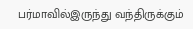பர்மாவில்இருந்து வந்திருக்கும்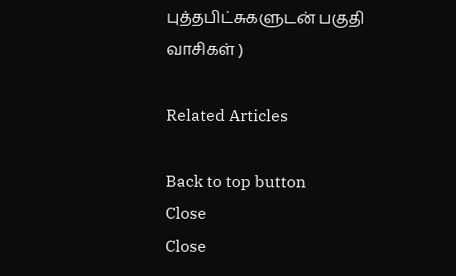புத்தபிட்சுகளுடன் பகுதி வாசிகள் )

Related Articles

Back to top button
Close
Close